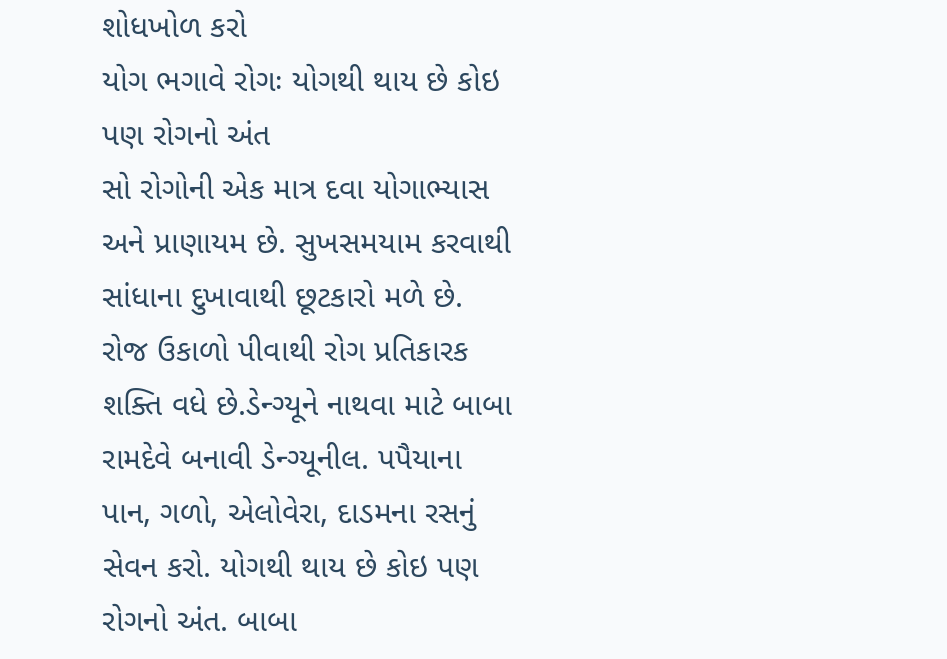શોધખોળ કરો
યોગ ભગાવે રોગઃ યોગથી થાય છે કોઇ પણ રોગનો અંત
સો રોગોની એક માત્ર દવા યોગાભ્યાસ અને પ્રાણાયમ છે. સુખસમયામ કરવાથી સાંધાના દુખાવાથી છૂટકારો મળે છે. રોજ ઉકાળો પીવાથી રોગ પ્રતિકારક શક્તિ વધે છે.ડેન્ગ્યૂને નાથવા માટે બાબા રામદેવે બનાવી ડેન્ગ્યૂનીલ. પપૈયાના પાન, ગળો, એલોવેરા, દાડમના રસનું સેવન કરો. યોગથી થાય છે કોઇ પણ રોગનો અંત. બાબા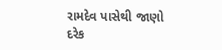રામદેવ પાસેથી જાણો દરેક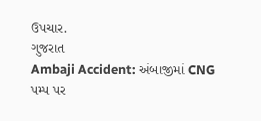ઉપચાર.
ગુજરાત
Ambaji Accident: અંબાજીમાં CNG પમ્પ પર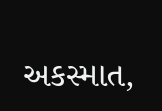અકસ્માત,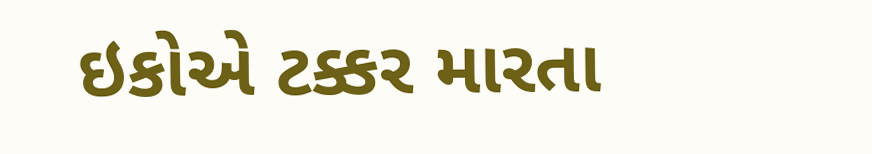ઇકોએ ટક્કર મારતા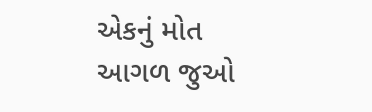એકનું મોત
આગળ જુઓ